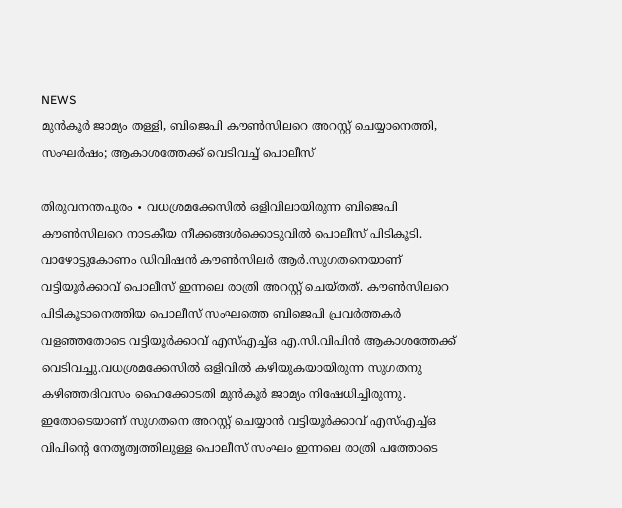NEWS
മുൻകൂർ ജാമ്യം തള്ളി, ബിജെപി കൗൺസിലറെ അറസ്റ്റ് ചെയ്യാനെത്തി, സംഘർഷം; ആകാശത്തേക്ക് വെടിവച്ച് പൊലീസ്

തിരുവനന്തപുരം ∙ വധശ്രമക്കേസിൽ ഒളിവിലായിരുന്ന ബിജെപി കൗൺസിലറെ നാടകീയ നീക്കങ്ങൾക്കൊടുവിൽ പൊലീസ് പിടികൂടി. വാഴോട്ടുകോണം ഡിവിഷൻ കൗൺസിലർ ആർ.സുഗതനെയാണ് വട്ടിയൂർക്കാവ് പൊലീസ് ഇന്നലെ രാത്രി അറസ്റ്റ് ചെയ്തത്. കൗൺസിലറെ പിടികൂടാനെത്തിയ പൊലീസ് സംഘത്തെ ബിജെപി പ്രവർത്തകർ വളഞ്ഞതോടെ വട്ടിയൂർക്കാവ് എസ്എച്ച്ഒ എ.സി.വിപിൻ ആകാശത്തേക്ക് വെടിവച്ചു.വധശ്രമക്കേസിൽ ഒളിവിൽ കഴിയുകയായിരുന്ന സുഗതനു കഴിഞ്ഞദിവസം ഹൈക്കോടതി മുൻകൂർ ജാമ്യം നിഷേധിച്ചിരുന്നു. ഇതോടെയാണ് സുഗതനെ അറസ്റ്റ് ചെയ്യാൻ വട്ടിയൂർക്കാവ് എസ്എച്ച്ഒ വിപിന്റെ നേതൃത്വത്തിലുള്ള പൊലീസ് സംഘം ഇന്നലെ രാത്രി പത്തോടെ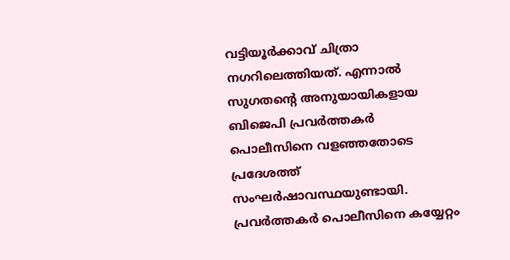വട്ടിയൂർക്കാവ് ചിത്രാ നഗറിലെത്തിയത്. എന്നാൽ സുഗതന്റെ അനുയായികളായ ബിജെപി പ്രവർത്തകർ പൊലീസിനെ വളഞ്ഞതോടെ പ്രദേശത്ത് സംഘർഷാവസ്ഥയുണ്ടായി. പ്രവർത്തകർ പൊലീസിനെ കയ്യേറ്റം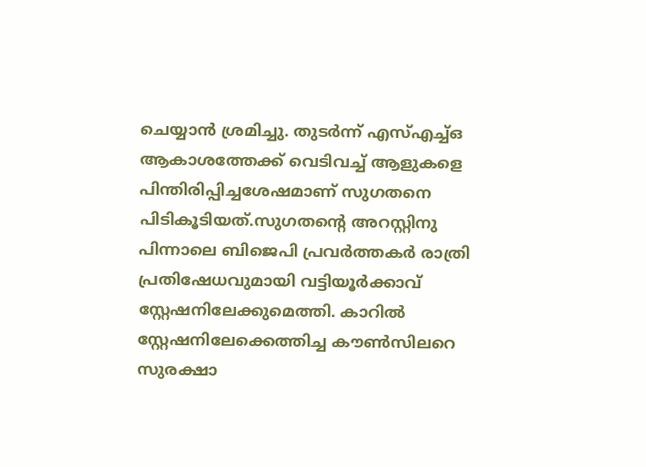ചെയ്യാൻ ശ്രമിച്ചു. തുടർന്ന് എസ്എച്ച്ഒ ആകാശത്തേക്ക് വെടിവച്ച് ആളുകളെ പിന്തിരിപ്പിച്ചശേഷമാണ് സുഗതനെ പിടികൂടിയത്.സുഗതന്റെ അറസ്റ്റിനു പിന്നാലെ ബിജെപി പ്രവർത്തകർ രാത്രി പ്രതിഷേധവുമായി വട്ടിയൂർക്കാവ് സ്റ്റേഷനിലേക്കുമെത്തി. കാറിൽ സ്റ്റേഷനിലേക്കെത്തിച്ച കൗൺസിലറെ സുരക്ഷാ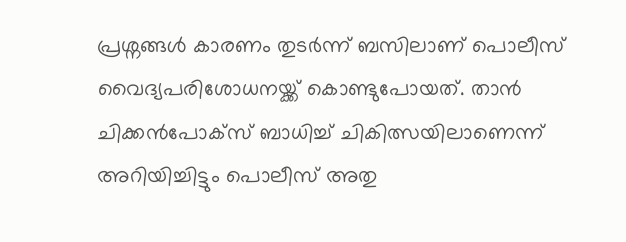പ്രശ്നങ്ങൾ കാരണം തുടർന്ന് ബസിലാണ് പൊലീസ് വൈദ്യപരിശോധനയ്ക്ക് കൊണ്ടുപോയത്. താൻ ചിക്കൻപോക്സ് ബാധിച്ച് ചികിത്സയിലാണെന്ന് അറിയിച്ചിട്ടും പൊലീസ് അതു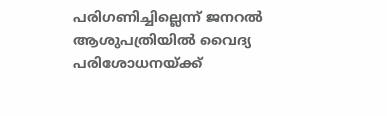പരിഗണിച്ചില്ലെന്ന് ജനറൽ ആശുപത്രിയിൽ വൈദ്യ പരിശോധനയ്ക്ക്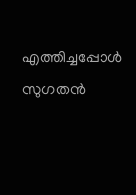എത്തിച്ചപ്പോൾ സുഗതൻ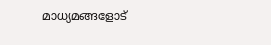മാധ്യമങ്ങളോട്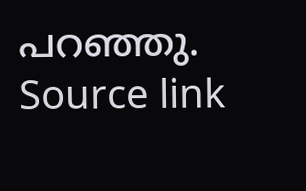പറഞ്ഞു.
Source link